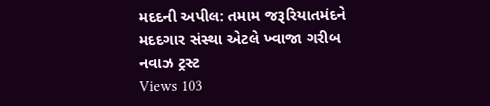મદદની અપીલ: તમામ જરૂરિયાતમંદને મદદગાર સંસ્થા એટલે ખ્વાજા ગરીબ નવાઝ ટ્રસ્ટ
Views 103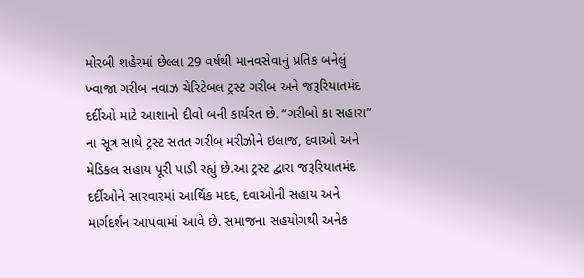મોરબી શહેરમાં છેલ્લા 29 વર્ષથી માનવસેવાનું પ્રતિક બનેલું ખ્વાજા ગરીબ નવાઝ ચેરિટેબલ ટ્રસ્ટ ગરીબ અને જરૂરિયાતમંદ દર્દીઓ માટે આશાનો દીવો બની કાર્યરત છે. “ગરીબો કા સહારા” ના સૂત્ર સાથે ટ્રસ્ટ સતત ગરીબ મરીઝોને ઇલાજ, દવાઓ અને મેડિકલ સહાય પૂરી પાડી રહ્યું છે.આ ટ્રસ્ટ દ્વારા જરૂરિયાતમંદ દર્દીઓને સારવારમાં આર્થિક મદદ, દવાઓની સહાય અને માર્ગદર્શન આપવામાં આવે છે. સમાજના સહયોગથી અનેક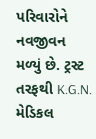પરિવારોને નવજીવન મળ્યું છે. ટ્રસ્ટ તરફથી K.G.N. મેડિકલ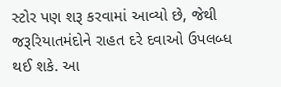સ્ટોર પણ શરૂ કરવામાં આવ્યો છે, જેથી જરૂરિયાતમંદોને રાહત દરે દવાઓ ઉપલબ્ધ થઈ શકે. આ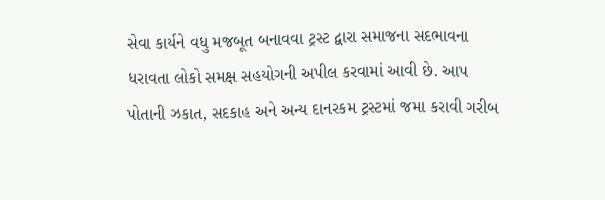સેવા કાર્યને વધુ મજબૂત બનાવવા ટ્રસ્ટ દ્વારા સમાજના સદભાવના ધરાવતા લોકો સમક્ષ સહયોગની અપીલ કરવામાં આવી છે. આપ પોતાની ઝકાત, સદકાહ અને અન્ય દાનરકમ ટ્રસ્ટમાં જમા કરાવી ગરીબ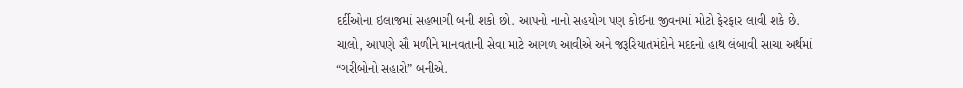દર્દીઓના ઇલાજમાં સહભાગી બની શકો છો. આપનો નાનો સહયોગ પણ કોઈના જીવનમાં મોટો ફેરફાર લાવી શકે છે.
ચાલો, આપણે સૌ મળીને માનવતાની સેવા માટે આગળ આવીએ અને જરૂરિયાતમંદોને મદદનો હાથ લંબાવી સાચા અર્થમાં “ગરીબોનો સહારો” બનીએ.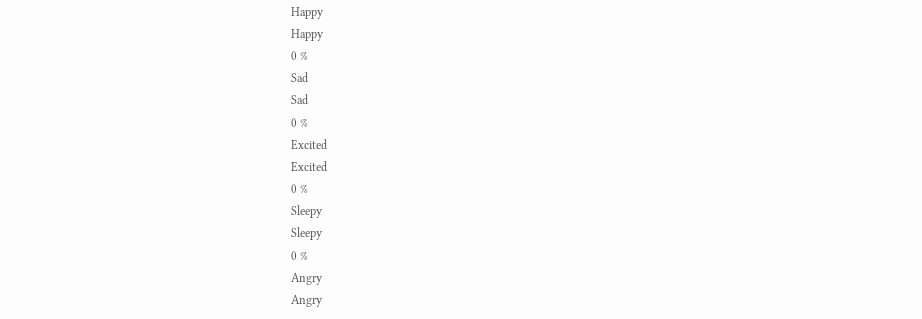Happy
Happy
0 %
Sad
Sad
0 %
Excited
Excited
0 %
Sleepy
Sleepy
0 %
Angry
Angry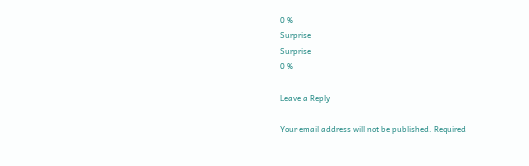0 %
Surprise
Surprise
0 %

Leave a Reply

Your email address will not be published. Required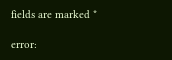fields are marked *

error: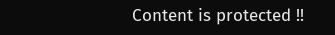Content is protected !!